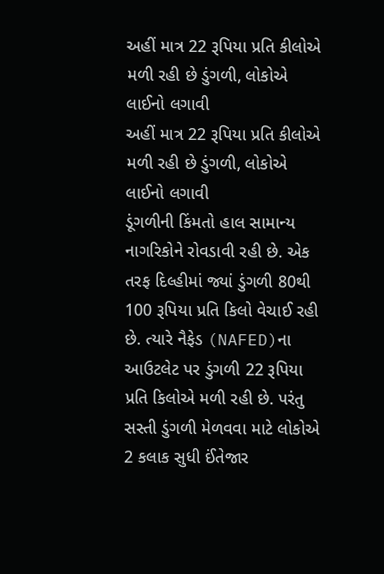અહીં માત્ર 22 રૂપિયા પ્રતિ કીલોએ મળી રહી છે ડુંગળી, લોકોએ લાઈનો લગાવી
અહીં માત્ર 22 રૂપિયા પ્રતિ કીલોએ મળી રહી છે ડુંગળી, લોકોએ લાઈનો લગાવી
ડૂંગળીની કિંમતો હાલ સામાન્ય નાગરિકોને રોવડાવી રહી છે. એક તરફ દિલ્હીમાં જ્યાં ડુંગળી 80થી 100 રૂપિયા પ્રતિ કિલો વેચાઈ રહી છે. ત્યારે નૈફેડ (NAFED)ના આઉટલેટ પર ડુંગળી 22 રૂપિયા પ્રતિ કિલોએ મળી રહી છે. પરંતુ સસ્તી ડુંગળી મેળવવા માટે લોકોએ 2 કલાક સુધી ઈંતેજાર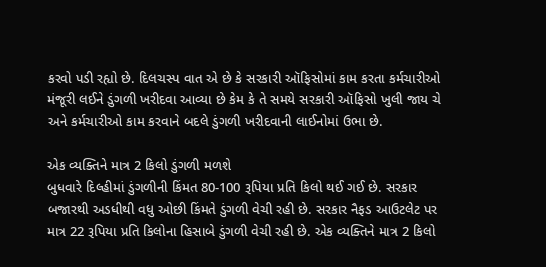કરવો પડી રહ્યો છે. દિલચસ્પ વાત એ છે કે સરકારી ઑફિસોમાં કામ કરતા કર્મચારીઓ મંજૂરી લઈને ડુંગળી ખરીદવા આવ્યા છે કેમ કે તે સમયે સરકારી ઑફિસો ખુલી જાય ચે અને કર્મચારીઓ કામ કરવાને બદલે ડુંગળી ખરીદવાની લાઈનોમાં ઉભા છે.

એક વ્યક્તિને માત્ર 2 કિલો ડુંગળી મળશે
બુધવારે દિલ્હીમાં ડુંગળીની કિંમત 80-100 રૂપિયા પ્રતિ કિલો થઈ ગઈ છે. સરકાર બજારથી અડધીથી વધુ ઓછી કિંમતે ડુંગળી વેચી રહી છે. સરકાર નૈફડ આઉટલેટ પર માત્ર 22 રૂપિયા પ્રતિ કિલોના હિસાબે ડુંગળી વેચી રહી છે. એક વ્યક્તિને માત્ર 2 કિલો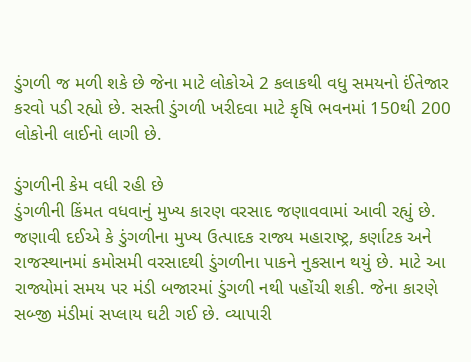ડુંગળી જ મળી શકે છે જેના માટે લોકોએ 2 કલાકથી વધુ સમયનો ઈંતેજાર કરવો પડી રહ્યો છે. સસ્તી ડુંગળી ખરીદવા માટે કૃષિ ભવનમાં 150થી 200 લોકોની લાઈનો લાગી છે.

ડુંગળીની કેમ વધી રહી છે
ડુંગળીની કિંમત વધવાનું મુખ્ય કારણ વરસાદ જણાવવામાં આવી રહ્યું છે. જણાવી દઈએ કે ડુંગળીના મુખ્ય ઉત્પાદક રાજ્ય મહારાષ્ટ્ર, કર્ણાટક અને રાજસ્થાનમાં કમોસમી વરસાદથી ડુંગળીના પાકને નુકસાન થયું છે. માટે આ રાજ્યોમાં સમય પર મંડી બજારમાં ડુંગળી નથી પહોંચી શકી. જેના કારણે સબ્જી મંડીમાં સપ્લાય ઘટી ગઈ છે. વ્યાપારી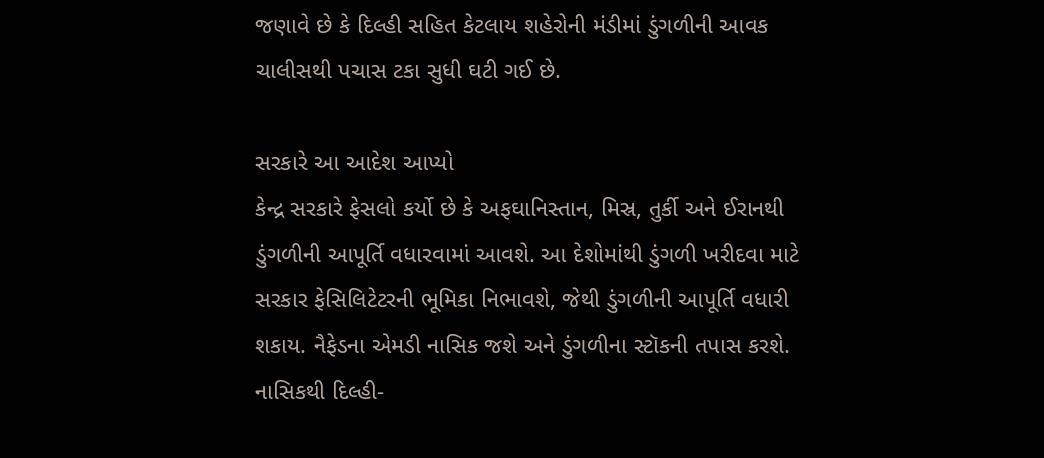જણાવે છે કે દિલ્હી સહિત કેટલાય શહેરોની મંડીમાં ડુંગળીની આવક ચાલીસથી પચાસ ટકા સુધી ઘટી ગઈ છે.

સરકારે આ આદેશ આપ્યો
કેન્દ્ર સરકારે ફેસલો કર્યો છે કે અફઘાનિસ્તાન, મિસ્ર, તુર્કી અને ઈરાનથી ડુંગળીની આપૂર્તિ વધારવામાં આવશે. આ દેશોમાંથી ડુંગળી ખરીદવા માટે સરકાર ફેસિલિટેટરની ભૂમિકા નિભાવશે, જેથી ડુંગળીની આપૂર્તિ વધારી શકાય. નૈફેડના એમડી નાસિક જશે અને ડુંગળીના સ્ટૉકની તપાસ કરશે. નાસિકથી દિલ્હી-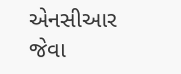એનસીઆર જેવા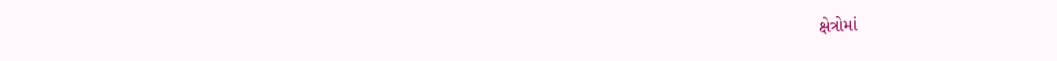ક્ષેત્રોમાં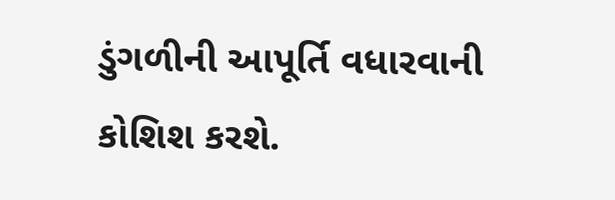ડુંગળીની આપૂર્તિ વધારવાની કોશિશ કરશે.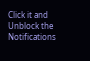Click it and Unblock the Notifications